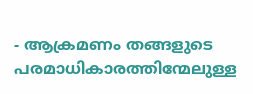- ആക്രമണം തങ്ങളുടെ പരമാധികാരത്തിന്മേലുള്ള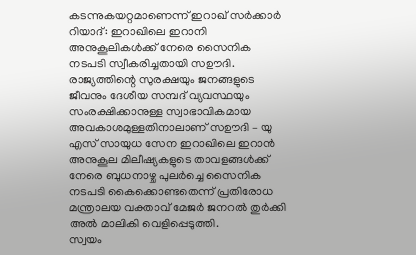കടന്നുകയറ്റമാണെന്ന് ഇറാഖ് സർക്കാർ
റിയാദ്: ഇറാഖിലെ ഇറാനി അനുകൂലികൾക്ക് നേരെ സൈനിക നടപടി സ്വീകരിച്ചതായി സഊദി. രാജ്യത്തിന്റെ സുരക്ഷയും ജനങ്ങളുടെ ജീവനും ദേശീയ സമ്പദ് വ്യവസ്ഥയും സംരക്ഷിക്കാനുള്ള സ്വാഭാവികമായ അവകാശമുള്ളതിനാലാണ് സഊദി – യു എസ് സായുധ സേന ഇറാഖിലെ ഇറാൻ അനുകൂല മിലീഷ്യകളുടെ താവളങ്ങൾക്ക് നേരെ ബുധനാഴ്ച പുലർച്ചെ സൈനിക നടപടി കൈക്കൊണ്ടതെന്ന് പ്രതിരോധ മന്ത്രാലയ വക്താവ് മേജർ ജനറൽ തുർക്കി അൽ മാലികി വെളിപ്പെടുത്തി.
സ്വയം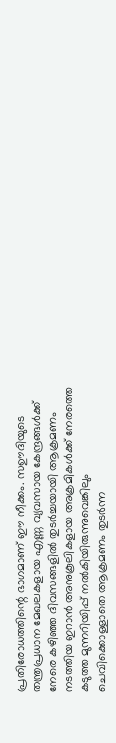പ്രതിരോധത്തിന്റെ ഭാഗമാണ് ഈ നീക്കം. സഊദിയുടെ തന്ത്രപ്രധാന മേഖലകളായ എണ്ണ വ്യവസായ കേന്ദ്രങ്ങൾക്ക് നേരെ കഴിഞ്ഞ ദിവസങ്ങളിൽ തുടർച്ചയായി ആക്രമണം നടത്തിയ ഇറാൻ അനുകൂലികളായ അക്രമികൾക്ക് നേരത്തെ കടുത്ത മുന്നറിയിപ്പ് നൽകിയിരുന്നുവെങ്കിലും ചെവിക്കൊള്ളാതെ ആക്രമണം തുടർന്ന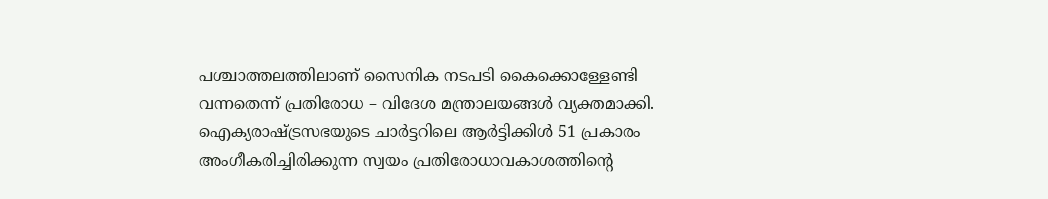പശ്ചാത്തലത്തിലാണ് സൈനിക നടപടി കൈക്കൊള്ളേണ്ടി വന്നതെന്ന് പ്രതിരോധ – വിദേശ മന്ത്രാലയങ്ങൾ വ്യക്തമാക്കി.
ഐക്യരാഷ്ട്രസഭയുടെ ചാർട്ടറിലെ ആർട്ടിക്കിൾ 51 പ്രകാരം അംഗീകരിച്ചിരിക്കുന്ന സ്വയം പ്രതിരോധാവകാശത്തിന്റെ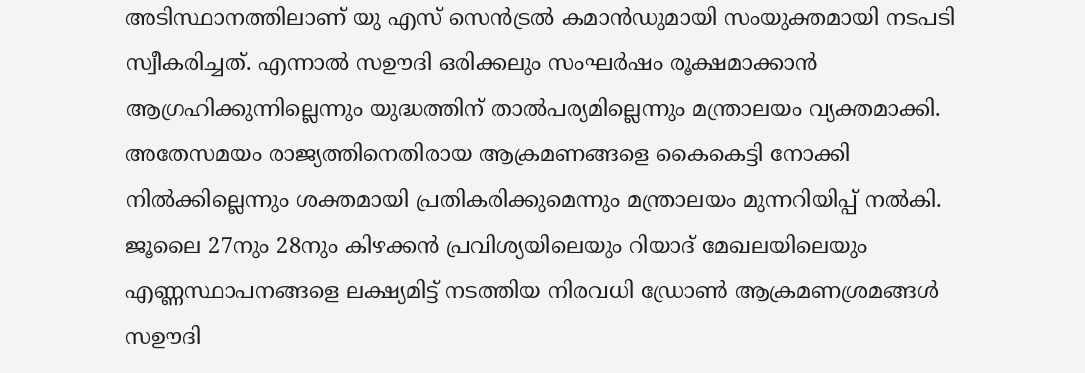അടിസ്ഥാനത്തിലാണ് യു എസ് സെൻട്രൽ കമാൻഡുമായി സംയുക്തമായി നടപടി സ്വീകരിച്ചത്. എന്നാൽ സഊദി ഒരിക്കലും സംഘർഷം രൂക്ഷമാക്കാൻ ആഗ്രഹിക്കുന്നില്ലെന്നും യുദ്ധത്തിന് താൽപര്യമില്ലെന്നും മന്ത്രാലയം വ്യക്തമാക്കി. അതേസമയം രാജ്യത്തിനെതിരായ ആക്രമണങ്ങളെ കൈകെട്ടി നോക്കി നിൽക്കില്ലെന്നും ശക്തമായി പ്രതികരിക്കുമെന്നും മന്ത്രാലയം മുന്നറിയിപ്പ് നൽകി.
ജൂലൈ 27നും 28നും കിഴക്കൻ പ്രവിശ്യയിലെയും റിയാദ് മേഖലയിലെയും എണ്ണസ്ഥാപനങ്ങളെ ലക്ഷ്യമിട്ട് നടത്തിയ നിരവധി ഡ്രോൺ ആക്രമണശ്രമങ്ങൾ സഊദി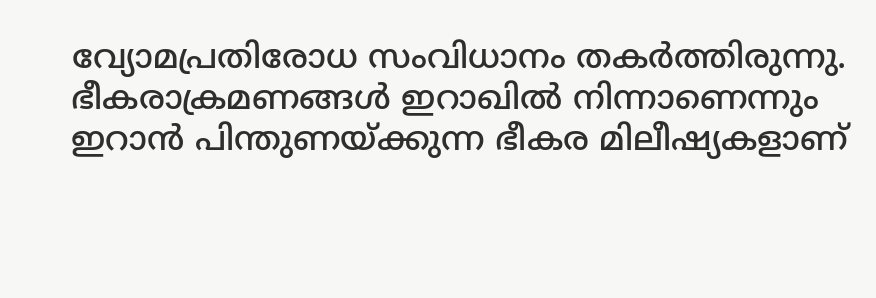വ്യോമപ്രതിരോധ സംവിധാനം തകർത്തിരുന്നു. ഭീകരാക്രമണങ്ങൾ ഇറാഖിൽ നിന്നാണെന്നും ഇറാൻ പിന്തുണയ്ക്കുന്ന ഭീകര മിലീഷ്യകളാണ്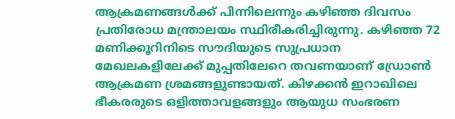ആക്രമണങ്ങൾക്ക് പിന്നിലെന്നും കഴിഞ്ഞ ദിവസം പ്രതിരോധ മന്ത്രാലയം സ്ഥിരീകരിച്ചിരുന്നു. കഴിഞ്ഞ 72 മണിക്കൂറിനിടെ സൗദിയുടെ സുപ്രധാന മേഖലകളിലേക്ക് മുപ്പതിലേറെ തവണയാണ് ഡ്രോൺ ആക്രമണ ശ്രമങ്ങളുണ്ടായത്. കിഴക്കൻ ഇറാഖിലെ ഭീകരരുടെ ഒളിത്താവളങ്ങളും ആയുധ സംഭരണ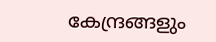കേന്ദ്രങ്ങളും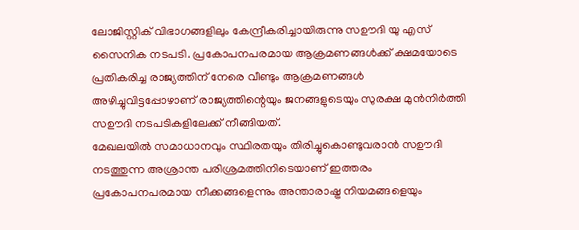ലോജിസ്റ്റിക് വിഭാഗങ്ങളിലും കേന്ദ്രീകരിച്ചായിരുന്നു സഊദി യു എസ് സൈനിക നടപടി. പ്രകോപനപരമായ ആക്രമണങ്ങൾക്ക് ക്ഷമയോടെ പ്രതികരിച്ച രാജ്യത്തിന് നേരെ വീണ്ടും ആക്രമണങ്ങൾ അഴിച്ചുവിട്ടപ്പോഴാണ് രാജ്യത്തിന്റെയും ജനങ്ങളുടെയും സുരക്ഷ മുൻനിർത്തി സഊദി നടപടികളിലേക്ക് നീങ്ങിയത്.
മേഖലയിൽ സമാധാനവും സ്ഥിരതയും തിരിച്ചുകൊണ്ടുവരാൻ സഊദി നടത്തുന്ന അശ്രാന്ത പരിശ്രമത്തിനിടെയാണ് ഇത്തരം പ്രകോപനപരമായ നീക്കങ്ങളെന്നും അന്താരാഷ്ട്ര നിയമങ്ങളെയും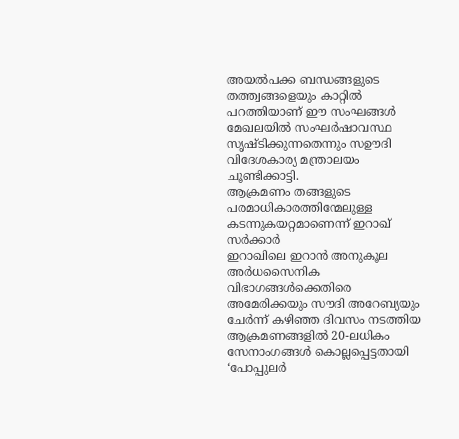അയൽപക്ക ബന്ധങ്ങളുടെ തത്ത്വങ്ങളെയും കാറ്റിൽ പറത്തിയാണ് ഈ സംഘങ്ങൾ മേഖലയിൽ സംഘർഷാവസ്ഥ സൃഷ്ടിക്കുന്നതെന്നും സഊദി വിദേശകാര്യ മന്ത്രാലയം ചൂണ്ടിക്കാട്ടി.
ആക്രമണം തങ്ങളുടെ പരമാധികാരത്തിന്മേലുള്ള കടന്നുകയറ്റമാണെന്ന് ഇറാഖ് സർക്കാർ
ഇറാഖിലെ ഇറാൻ അനുകൂല അർധസൈനിക വിഭാഗങ്ങൾക്കെതിരെ അമേരിക്കയും സൗദി അറേബ്യയും ചേർന്ന് കഴിഞ്ഞ ദിവസം നടത്തിയ ആക്രമണങ്ങളിൽ 20-ലധികം സേനാംഗങ്ങൾ കൊല്ലപ്പെട്ടതായി ‘പോപ്പുലർ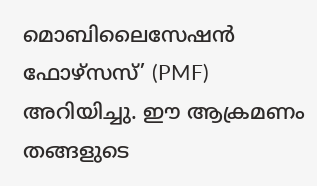മൊബിലൈസേഷൻ ഫോഴ്സസ്’ (PMF) അറിയിച്ചു. ഈ ആക്രമണം തങ്ങളുടെ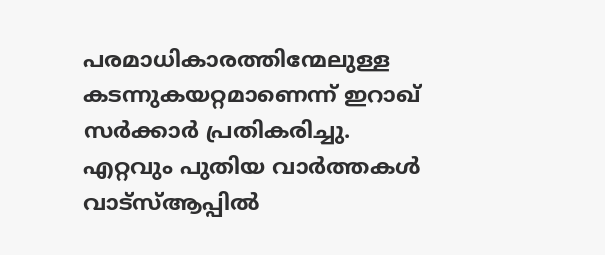പരമാധികാരത്തിന്മേലുള്ള കടന്നുകയറ്റമാണെന്ന് ഇറാഖ് സർക്കാർ പ്രതികരിച്ചു.
എറ്റവും പുതിയ വാർത്തകൾ വാട്സ്ആപ്പിൽ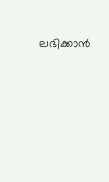ലഭിക്കാൻ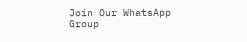Join Our WhatsApp Group